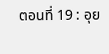ตอนที่ 19 : อุย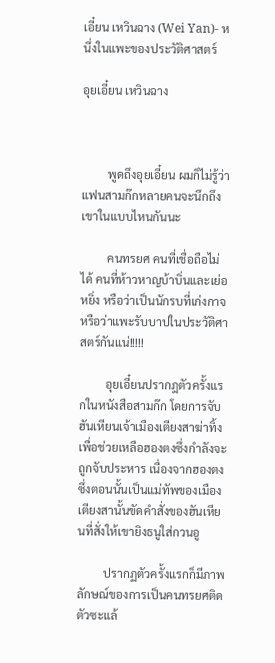เอี๋ยน เหวินฉาง (Wei Yan)- หนึ่งในแพะของประวัติศาสตร์

อุยเอี๋ยน เหวินฉาง



         พูดถึงอุยเอี๋ยน ผมก็ไม่รู้ว่าแฟนสามก๊กหลายคนจะนึกถึงเขาในแบบไหนกันนะ

         คนทรยศ คนที่เชื่อถือไม่ได้ คนที่ห้าวหาญบ้าบิ่นและเย่อหยิ่ง หรือว่าเป็นนักรบที่เก่งกาจ หรือว่าแพะรับบาปในประวัติศาสตร์กันแน่!!!!!

         อุยเอี๋ยนปรากฎตัวครั้งแรกในหนังสือสามก๊ก โดยการจับฮันเหียนเจ้าเมืองเตียงสาฆ่าทิ้งเพื่อช่วยเหลือฮองตงซึ่งกำลังจะถูกจับประหาร เนื่องจากฮองตงซึ่งตอนนั้นเป็นแม่ทัพของเมืองเตียงสานั้นขัดคำสั่งของฮันเหียนที่สั่งให้เขายิงธนูใส่กวนอู

         ปรากฏตัวครั้งแรกก็มีภาพลักษณ์ของการเป็นคนทรยศติดตัวซะแล้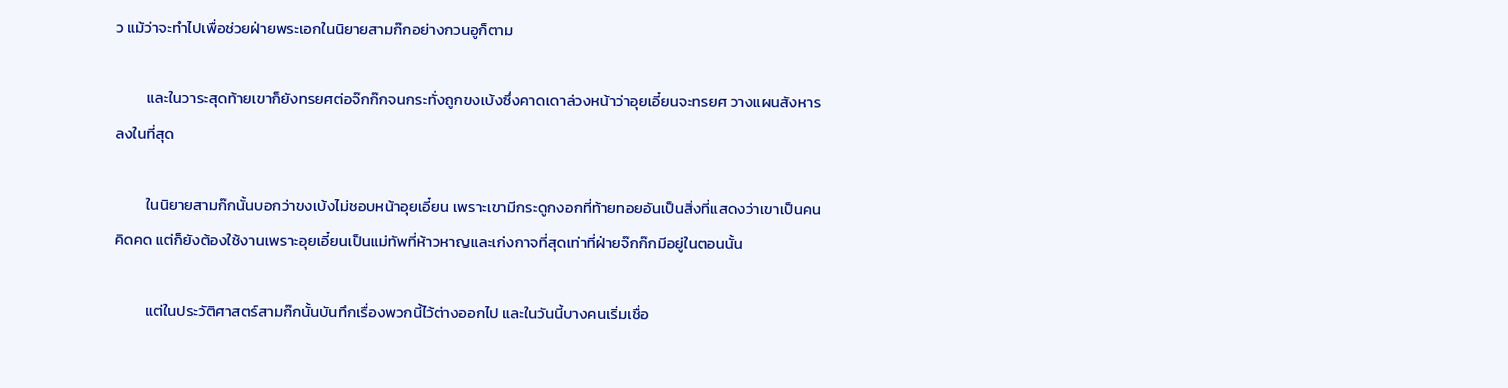ว แม้ว่าจะทำไปเพื่อช่วยฝ่ายพระเอกในนิยายสามก๊กอย่างกวนอูก็ตาม

         และในวาระสุดท้ายเขาก็ยังทรยศต่อจ๊กก๊กจนกระทั่งถูกขงเบ้งซึ่งคาดเดาล่วงหน้าว่าอุยเอี๋ยนจะทรยศ วางแผนสังหารลงในที่สุด

         ในนิยายสามก๊กนั้นบอกว่าขงเบ้งไม่ชอบหน้าอุยเอี๋ยน เพราะเขามีกระดูกงอกที่ท้ายทอยอันเป็นสิ่งที่แสดงว่าเขาเป็นคนคิดคด แต่ก็ยังต้องใช้งานเพราะอุยเอี๋ยนเป็นแม่ทัพที่ห้าวหาญและเก่งกาจที่สุดเท่าที่ฝ่ายจ๊กก๊กมีอยู่ในตอนนั้น

         แต่ในประวัติศาสตร์สามก๊กนั้นบันทึกเรื่องพวกนี้ไว้ต่างออกไป และในวันนี้บางคนเริ่มเชื่อ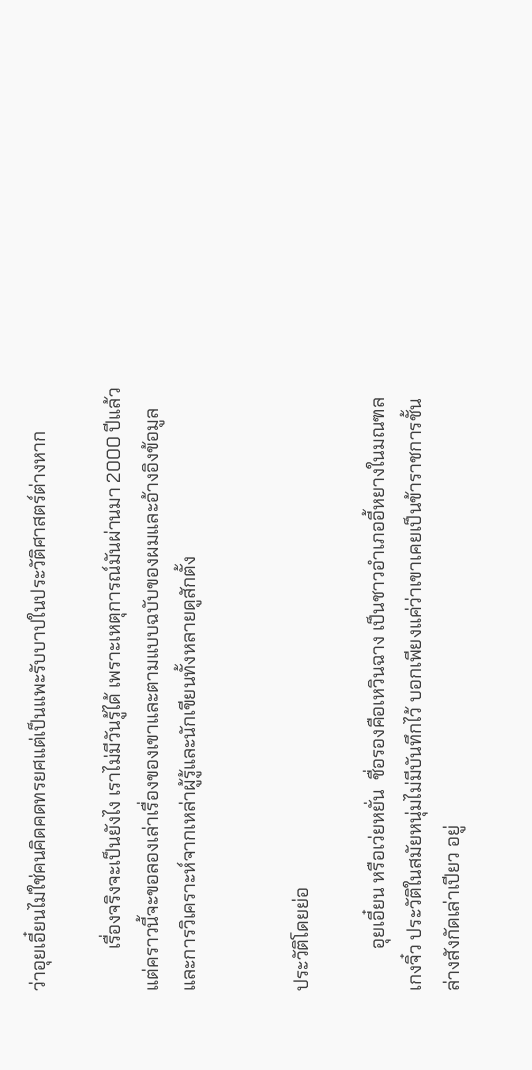ว่าอุยเอี๋ยนไม่ใช่คนคิดคดทรยศแต่เป็นแพะรับบาปในประวัติศาสตร์ต่างหาก

         เรื่องจริงจะเป็นยังไง เราไม่มีวันรู้ได้ เพราะเหตุการณ์มันผ่านมา 2000 ปีแล้ว แต่คราวนี้จะขอลองเล่าเรื่องของเขาและตามแบบฉบับของผมและอ้างอิงข้อมูลและการวิเคราะห์จากเหล่าผู้รู้และนักเขียนทั้งหลายดูสักตั้ง


ประวัติโดยย่อ

         อุยเอี๋ยน หรือเว่ยหยั่น  ชื่อรองคือเหวินฉาง เป็นชาวอำเภออี้หยางในมณฑลเกงจิ๋ว ประวัติในสมัยหนุ่มไม่มีบันทึกไว้ บอกเพียงแค่ว่าเขาเคยเป็นข้าราชการชั้นล่างสังกัดเล่าเปียว อยู่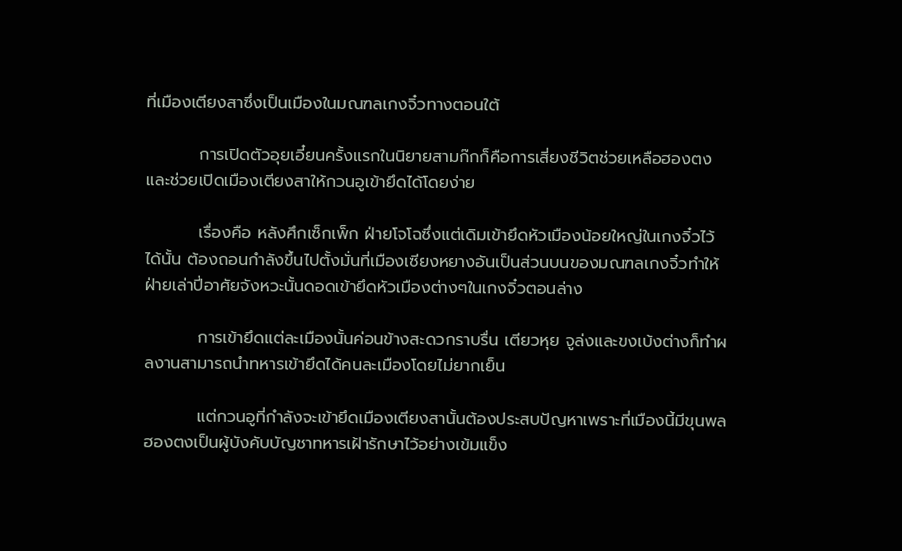ที่เมืองเตียงสาซึ่งเป็นเมืองในมณฑลเกงจิ๋วทางตอนใต้

         การเปิดตัวอุยเอี๋ยนครั้งแรกในนิยายสามก๊กก็คือการเสี่ยงชีวิตช่วยเหลือฮองตงและช่วยเปิดเมืองเตียงสาให้กวนอูเข้ายึดได้โดยง่าย

         เรื่องคือ หลังศึกเซ็กเพ็ก ฝ่ายโจโฉซึ่งแต่เดิมเข้ายึดหัวเมืองน้อยใหญ่ในเกงจิ๋วไว้ได้นั้น ต้องถอนกำลังขึ้นไปตั้งมั่นที่เมืองเซียงหยางอันเป็นส่วนบนของมณฑลเกงจิ๋วทำให้ฝ่ายเล่าปี่อาศัยจังหวะนั้นดอดเข้ายึดหัวเมืองต่างๆในเกงจิ๋วตอนล่าง

         การเข้ายึดแต่ละเมืองนั้นค่อนข้างสะดวกราบรื่น เตียวหุย จูล่งและขงเบ้งต่างก็ทำผลงานสามารถนำทหารเข้ายึดได้คนละเมืองโดยไม่ยากเย็น

         แต่กวนอูที่กำลังจะเข้ายึดเมืองเตียงสานั้นต้องประสบปัญหาเพราะที่เมืองนี้มีขุนพลฮองตงเป็นผู้บังคับบัญชาทหารเฝ้ารักษาไว้อย่างเข้มแข็ง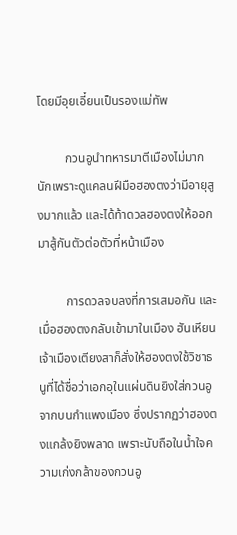โดยมีอุยเอี๋ยนเป็นรองแม่ทัพ

         กวนอูนำทหารมาตีเมืองไม่มากนักเพราะดูแคลนฝีมือฮองตงว่ามีอายุสูงมากแล้ว และได้ท้าดวลฮองตงให้ออกมาสู้กันตัวต่อตัวที่หน้าเมือง

         การดวลจบลงที่การเสมอกัน และเมื่อฮองตงกลับเข้ามาในเมือง ฮันเหียนเจ้าเมืองเตียงสาก็สั่งให้ฮองตงใช้วิชาธนูที่ได้ชื่อว่าเอกอุในแผ่นดินยิงใส่กวนอูจากบนกำแพงเมือง ซึ่งปรากฏว่าฮองตงแกล้งยิงพลาด เพราะนับถือในน้ำใจความเก่งกล้าของกวนอู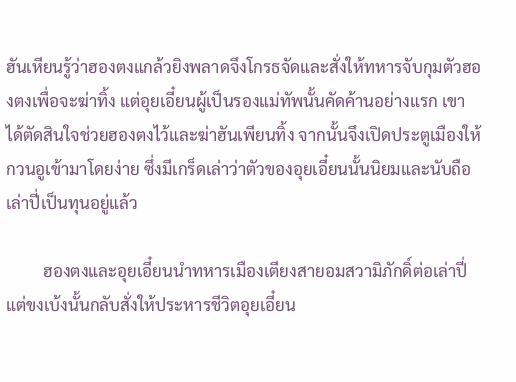ฮันเหียนรู้ว่าฮองตงแกล้วยิงพลาดจึงโกรธจัดและสั่งให้ทหารจับกุมตัวฮองตงเพื่อจะฆ่าทิ้ง แต่อุยเอี๋ยนผู้เป็นรองแม่ทัพนั้นคัดค้านอย่างแรก เขาได้ตัดสินใจช่วยฮองตงไว้และฆ่าฮันเพียนทิ้ง จากนั้นจึงเปิดประตูเมืองให้กวนอูเข้ามาโดยง่าย ซึ่งมีเกร็ดเล่าว่าตัวของอุยเอี๋ยนนั้นนิยมและนับถือเล่าปี่เป็นทุนอยู่แล้ว

         ฮองตงและอุยเอี๋ยนนำทหารเมืองเตียงสายอมสวามิภักดิ์ต่อเล่าปี่ แต่ขงเบ้งนั้นกลับสั่งให้ประหารชีวิตอุยเอี๋ยน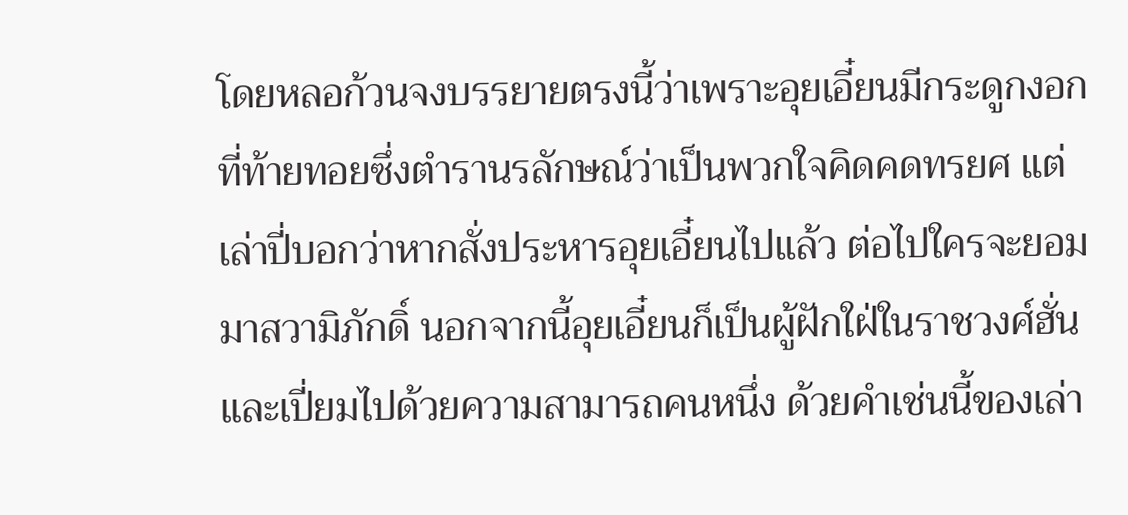โดยหลอก้วนจงบรรยายตรงนี้ว่าเพราะอุยเอี๋ยนมีกระดูกงอกที่ท้ายทอยซึ่งตำรานรลักษณ์ว่าเป็นพวกใจคิดคดทรยศ แต่เล่าปี่บอกว่าหากสั่งประหารอุยเอี๋ยนไปแล้ว ต่อไปใครจะยอมมาสวามิภักดิ์ นอกจากนี้อุยเอี๋ยนก็เป็นผู้ฝักใฝ่ในราชวงศ์ฮั่นและเปี่ยมไปด้วยความสามารถคนหนึ่ง ด้วยคำเช่นนี้ของเล่า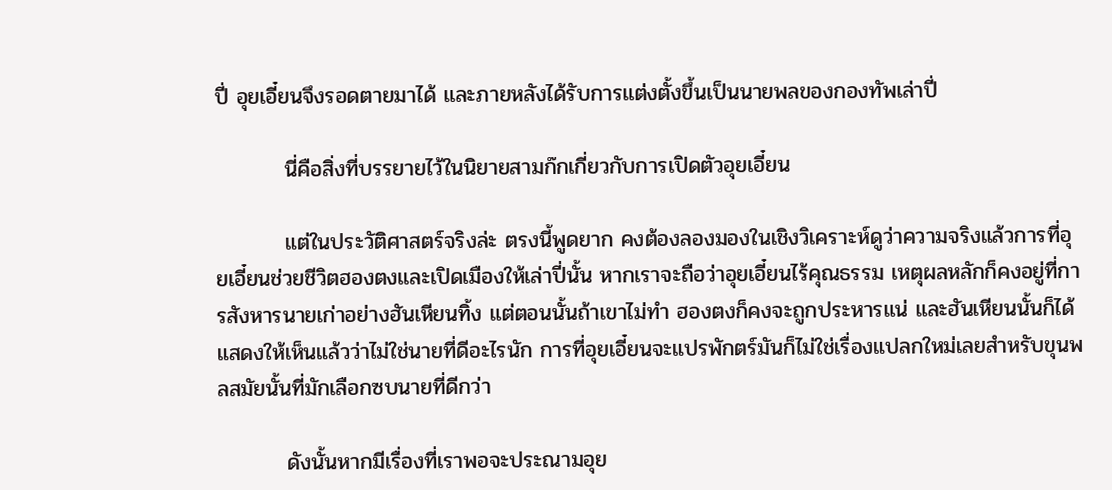ปี่ อุยเอี๋ยนจึงรอดตายมาได้ และภายหลังได้รับการแต่งตั้งขึ้นเป็นนายพลของกองทัพเล่าปี่

         นี่คือสิ่งที่บรรยายไว้ในนิยายสามก๊กเกี่ยวกับการเปิดตัวอุยเอี๋ยน

         แต่ในประวัติศาสตร์จริงล่ะ ตรงนี้พูดยาก คงต้องลองมองในเชิงวิเคราะห์ดูว่าความจริงแล้วการที่อุยเอี๋ยนช่วยชีวิตฮองตงและเปิดเมืองให้เล่าปี่นั้น หากเราจะถือว่าอุยเอี๋ยนไร้คุณธรรม เหตุผลหลักก็คงอยู่ที่การสังหารนายเก่าอย่างฮันเหียนทิ้ง แต่ตอนนั้นถ้าเขาไม่ทำ ฮองตงก็คงจะถูกประหารแน่ และฮันเหียนนั้นก็ได้แสดงให้เห็นแล้วว่าไม่ใช่นายที่ดีอะไรนัก การที่อุยเอี๋ยนจะแปรพักตร์มันก็ไม่ใช่เรื่องแปลกใหม่เลยสำหรับขุนพลสมัยนั้นที่มักเลือกซบนายที่ดีกว่า

         ดังนั้นหากมีเรื่องที่เราพอจะประณามอุย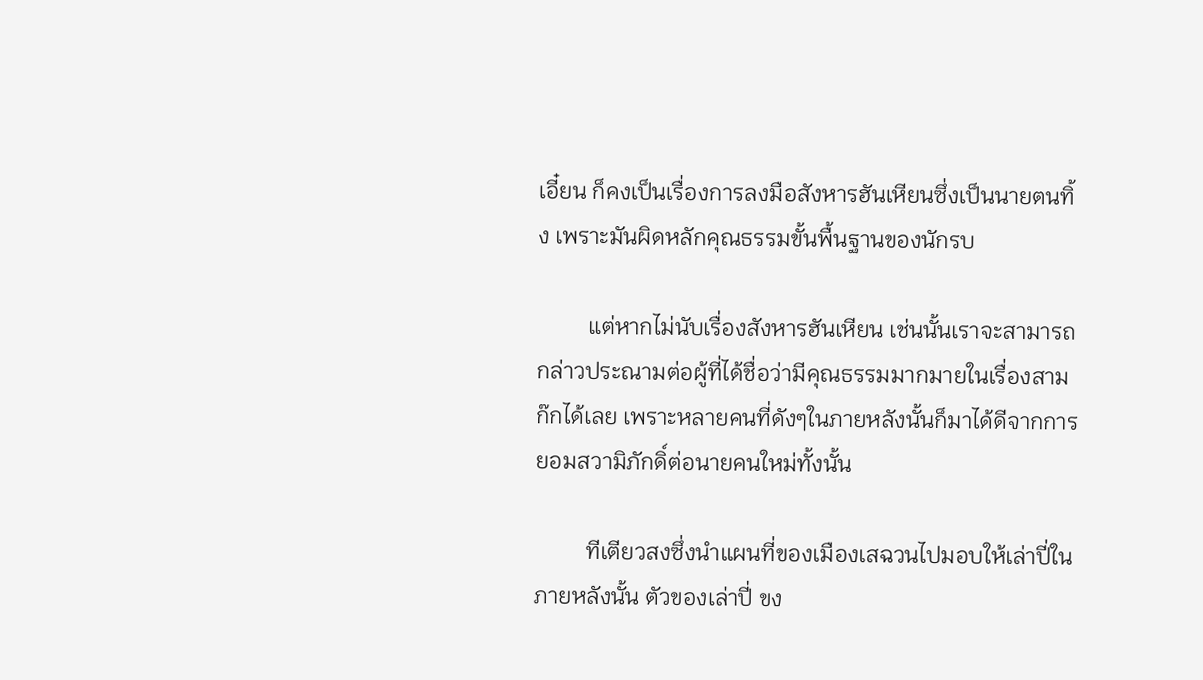เอี๋ยน ก็คงเป็นเรื่องการลงมือสังหารฮันเหียนซึ่งเป็นนายตนทิ้ง เพราะมันผิดหลักคุณธรรมขั้นพื้นฐานของนักรบ

         แต่หากไม่นับเรื่องสังหารฮันเหียน เช่นนั้นเราจะสามารถกล่าวประณามต่อผู้ที่ได้ชื่อว่ามีคุณธรรมมากมายในเรื่องสามก๊กได้เลย เพราะหลายคนที่ดังๆในภายหลังนั้นก็มาได้ดีจากการยอมสวามิภักดิ์ต่อนายคนใหม่ทั้งนั้น

         ทีเตียวสงซึ่งนำแผนที่ของเมืองเสฉวนไปมอบให้เล่าปี่ในภายหลังนั้น ตัวของเล่าปี่ ขง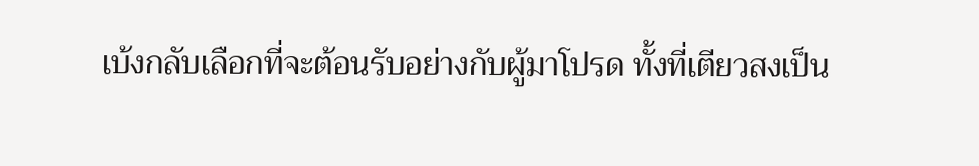เบ้งกลับเลือกที่จะต้อนรับอย่างกับผู้มาโปรด ทั้งที่เตียวสงเป็น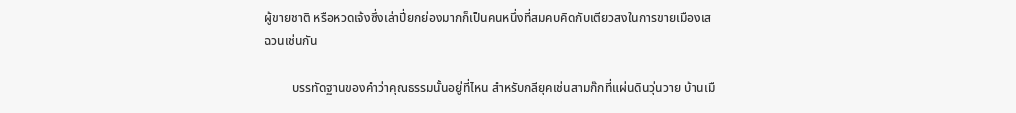ผู้ขายชาติ หรือหวดเจ้งซึ่งเล่าปี่ยกย่องมากก็เป็นคนหนึ่งที่สมคบคิดกับเตียวสงในการขายเมืองเสฉวนเช่นกัน

         บรรทัดฐานของคำว่าคุณธรรมนั้นอยู่ที่ไหน สำหรับกลียุคเช่นสามก๊กที่แผ่นดินวุ่นวาย บ้านเมื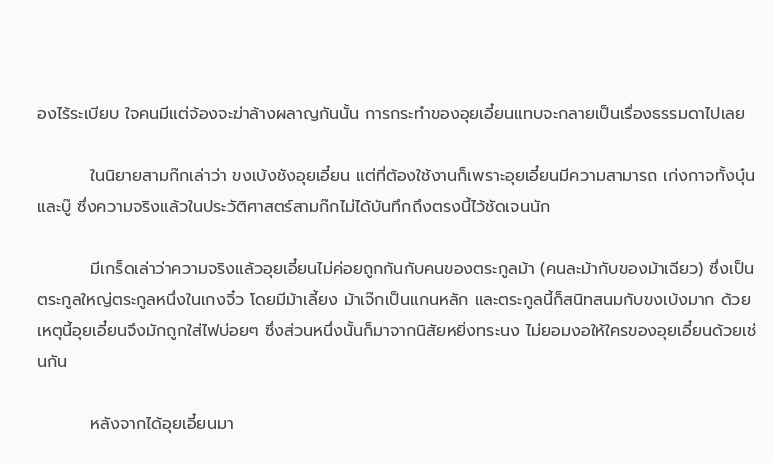องไร้ระเบียบ ใจคนมีแต่จ้องจะฆ่าล้างผลาญกันนั้น การกระทำของอุยเอี๋ยนแทบจะกลายเป็นเรื่องธรรมดาไปเลย

         ในนิยายสามก๊กเล่าว่า ขงเบ้งชังอุยเอี๋ยน แต่ที่ต้องใช้งานก็เพราะอุยเอี๋ยนมีความสามารถ เก่งกาจทั้งบุ๋นและบู๊ ซึ่งความจริงแล้วในประวัติศาสตร์สามก๊กไม่ได้บันทึกถึงตรงนี้ไว้ชัดเจนนัก

         มีเกร็ดเล่าว่าความจริงแล้วอุยเอี๋ยนไม่ค่อยถูกกันกับคนของตระกูลม้า (คนละม้ากับของม้าเฉียว) ซึ่งเป็นตระกูลใหญ่ตระกูลหนึ่งในเกงจิ๋ว โดยมีม้าเลี้ยง ม้าเจ๊กเป็นแกนหลัก และตระกูลนี้ก็สนิทสนมกับขงเบ้งมาก ด้วยเหตุนี้อุยเอี๋ยนจึงมักถูกใส่ไฟบ่อยๆ ซึ่งส่วนหนึ่งนั้นก็มาจากนิสัยหยิ่งทระนง ไม่ยอมงอให้ใครของอุยเอี๋ยนด้วยเช่นกัน

         หลังจากได้อุยเอี๋ยนมา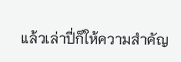แล้วเล่าปี่ก็ให้ความสำคัญ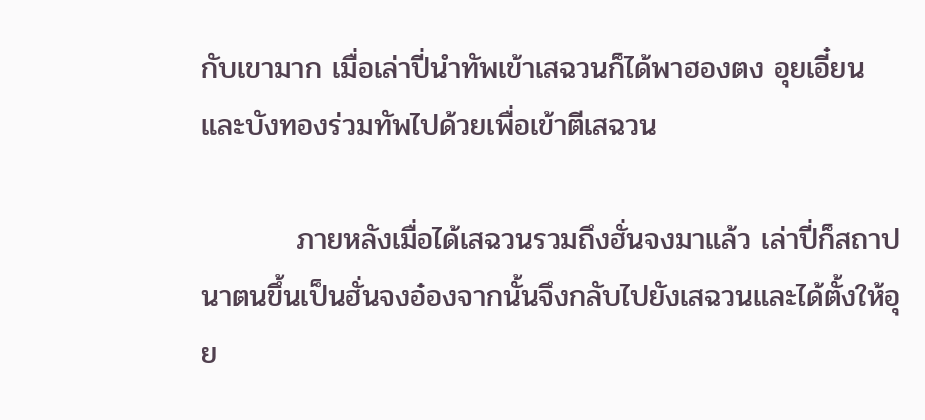กับเขามาก เมื่อเล่าปี่นำทัพเข้าเสฉวนก็ได้พาฮองตง อุยเอี๋ยนและบังทองร่วมทัพไปด้วยเพื่อเข้าตีเสฉวน

         ภายหลังเมื่อได้เสฉวนรวมถึงฮั่นจงมาแล้ว เล่าปี่ก็สถาปนาตนขึ้นเป็นฮั่นจงอ๋องจากนั้นจึงกลับไปยังเสฉวนและได้ตั้งให้อุย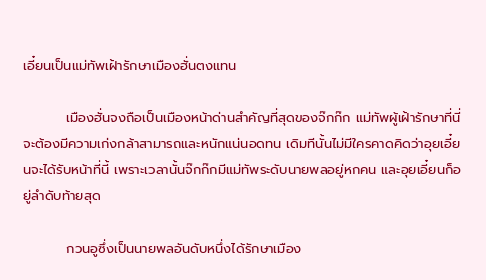เอี๋ยนเป็นแม่ทัพเฝ้ารักษาเมืองฮั่นตงแทน

         เมืองฮั่นจงถือเป็นเมืองหน้าด่านสำคัญที่สุดของจ๊กก๊ก แม่ทัพผู้เฝ้ารักษาที่นี่จะต้องมีความเก่งกล้าสามารถและหนักแน่นอดทน เดิมทีนั้นไม่มีใครคาดคิดว่าอุยเอี๋ยนจะได้รับหน้าที่นี้ เพราะเวลานั้นจ๊กก๊กมีแม่ทัพระดับนายพลอยู่หกคน และอุยเอี๋ยนก็อยู่ลำดับท้ายสุด

         กวนอูซึ่งเป็นนายพลอันดับหนึ่งได้รักษาเมือง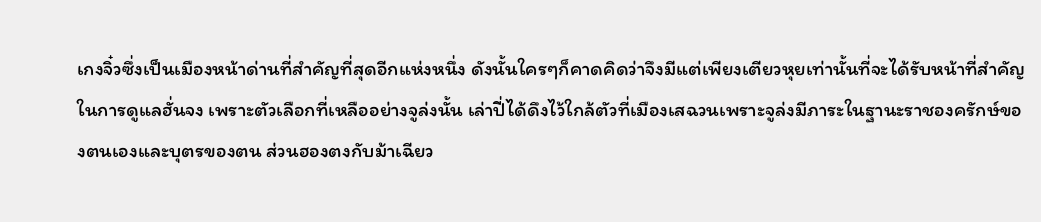เกงจิ๋วซึ่งเป็นเมืองหน้าด่านที่สำคัญที่สุดอีกแห่งหนึ่ง ดังนั้นใครๆก็คาดคิดว่าจึงมีแต่เพียงเตียวหุยเท่านั้นที่จะได้รับหน้าที่สำคัญในการดูแลฮั่นจง เพราะตัวเลือกที่เหลืออย่างจูล่งนั้น เล่าปี่ได้ดึงไว้ใกล้ตัวที่เมืองเสฉวนเพราะจูล่งมีภาระในฐานะราชองครักษ์ของตนเองและบุตรของตน ส่วนฮองตงกับม้าเฉียว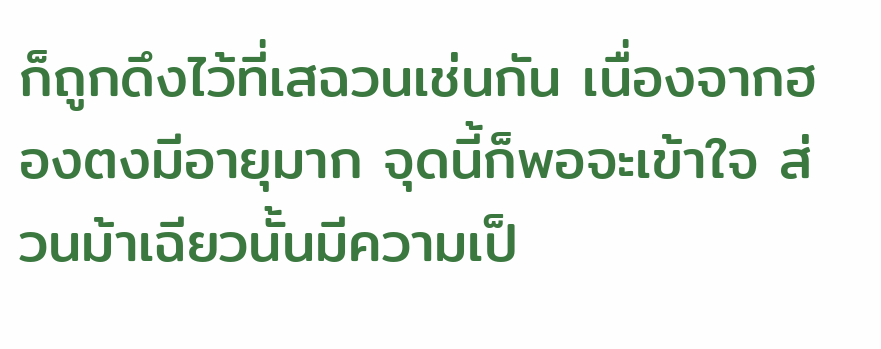ก็ถูกดึงไว้ที่เสฉวนเช่นกัน เนื่องจากฮองตงมีอายุมาก จุดนี้ก็พอจะเข้าใจ ส่วนม้าเฉียวนั้นมีความเป็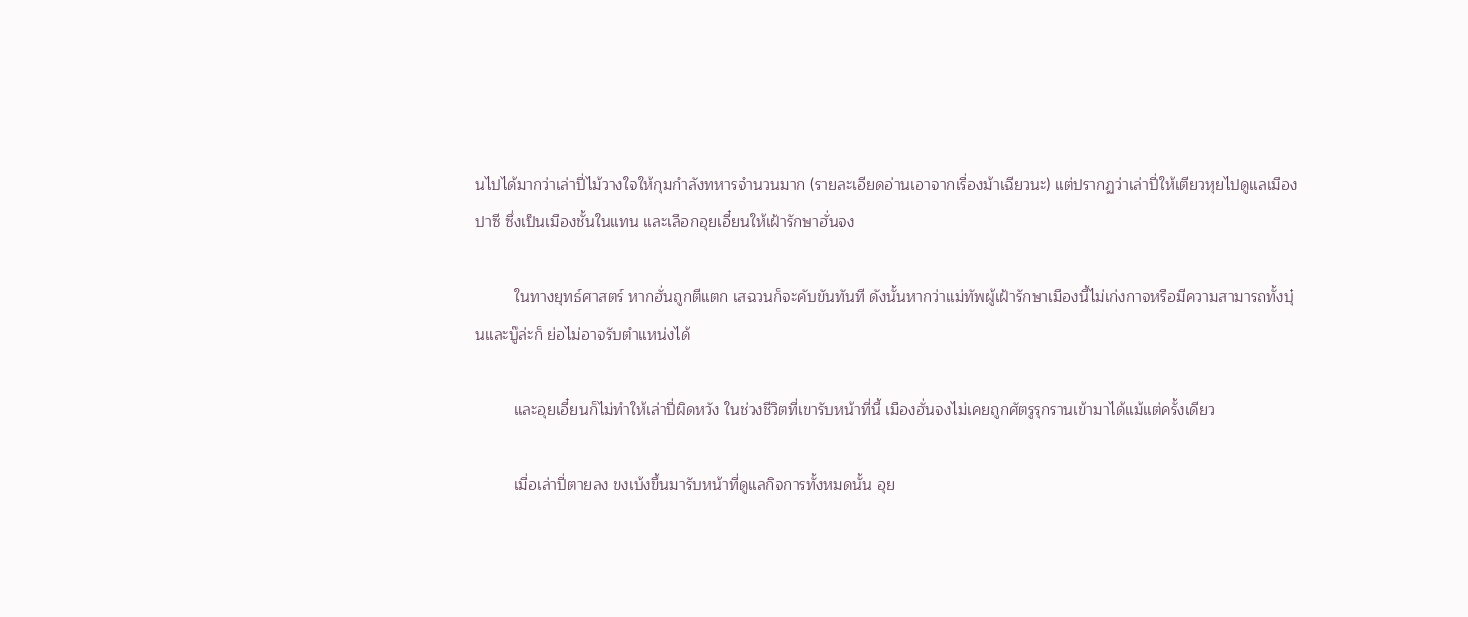นไปได้มากว่าเล่าปี่ไม้วางใจให้กุมกำลังทหารจำนวนมาก (รายละเอียดอ่านเอาจากเรื่องม้าเฉียวนะ) แต่ปรากฏว่าเล่าปี่ให้เตียวหุยไปดูแลเมืองปาซี ซึ่งเป็นเมืองชั้นในแทน และเลือกอุยเอี๋ยนให้เฝ้ารักษาฮั่นจง

         ในทางยุทธ์ศาสตร์ หากฮั่นถูกตีแตก เสฉวนก็จะคับขันทันที ดังนั้นหากว่าแม่ทัพผู้เฝ้ารักษาเมืองนี้ไม่เก่งกาจหรือมีความสามารถทั้งบุ๋นและบู๊ล่ะก็ ย่อไม่อาจรับตำแหน่งได้

         และอุยเอี๋ยนก็ไม่ทำให้เล่าปี่ผิดหวัง ในช่วงชีวิตที่เขารับหน้าที่นี้ เมืองฮั่นจงไม่เคยถูกศัตรูรุกรานเข้ามาได้แม้แต่ครั้งเดียว

         เมื่อเล่าปี่ตายลง ขงเบ้งขึ้นมารับหน้าที่ดูแลกิจการทั้งหมดนั้น อุย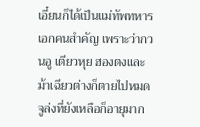เอี๋ยนก็ได้เป็นแม่ทัพทหารเอกคนสำคัญ เพราะว่ากวนอู เตียวหุย ฮองตงและม้าเฉียวต่างก็ตายไปหมด จูล่งที่ยังเหลือก็อายุมาก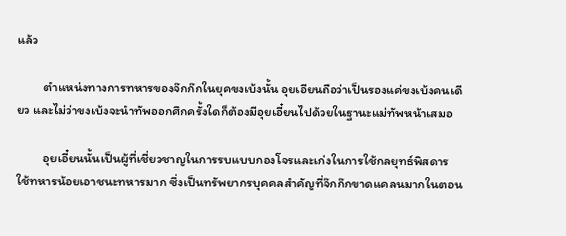แล้ว

         ตำแหน่งทางการทหารของจ๊กก๊กในยุคขงเบ้งนั้น อุยเอียนถือว่าเป็นรองแค่ขงเบ้งคนเดียว และไม่ว่าขงเบ้งจะนำทัพออกศึกครั้งใดก็ต้องมีอุยเอี๋ยนไปด้วยในฐานะแม่ทัพหน้าเสมอ

         อุยเอี๋ยนนั้นเป็นผู้ที่เชี่ยวชาญในการรบแบบกองโจรและเก่งในการใช้กลยุทธ์พิสดาร ใช้ทหารน้อยเอาชนะทหารมาก ซึ่งเป็นทรัพยากรบุคคลสำคัญที่จ๊กก๊กขาดแคลนมากในตอน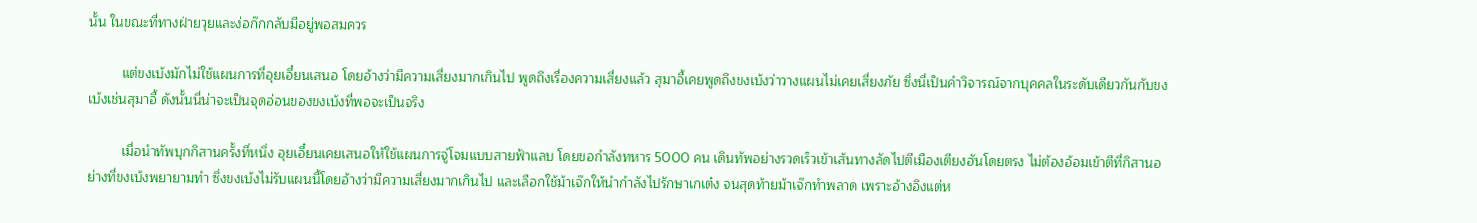นั้น ในขณะที่ทางฝ่ายวุยและง่อก๊กกลับมีอยู่พอสมควร

         แต่ขงเบ้งมักไม่ใช้แผนการที่อุยเอี๋ยนเสนอ โดยอ้างว่ามีความเสี่ยงมากเกินไป พูดถึงเรื่องความเสี่ยงแล้ว สุมาอี้เคยพูดถึงขงเบ้งว่าวางแผนไม่เคยเสี่ยงภัย ซึ่งนี่เป็นคำวิจารณ์จากบุคคลในระดับเดียวกันกับขงเบ้งเช่นสุมาอี้ ดังนั้นนี่น่าจะเป็นจุดอ่อนของขงเบ้งที่พอจะเป็นจริง

         เมื่อนำทัพบุกกิสานครั้งที่หนึ่ง อุยเอี๋ยนเคยเสนอให้ใช้แผนการจู่โจมแบบสายฟ้าแลบ โดยขอกำลังทหาร 5000 คน เดินทัพอย่างรวดเร็วเข้าเส้นทางลัดไปตีเมืองเตียงฮันโดยตรง ไม่ต้องอ้อมเข้าตีที่กิสานอย่างที่ขงเบ้งพยายามทำ ซึ่งขงเบ้งไม่รับแผนนี้โดยอ้างว่ามีความเสี่ยงมากเกินไป และเลือกใช้ม้าเจ๊กให้นำกำลังไปรักษาเกเต๋ง จนสุดท้ายม้าเจ๊กทำพลาด เพราะอ้างอิงแต่ห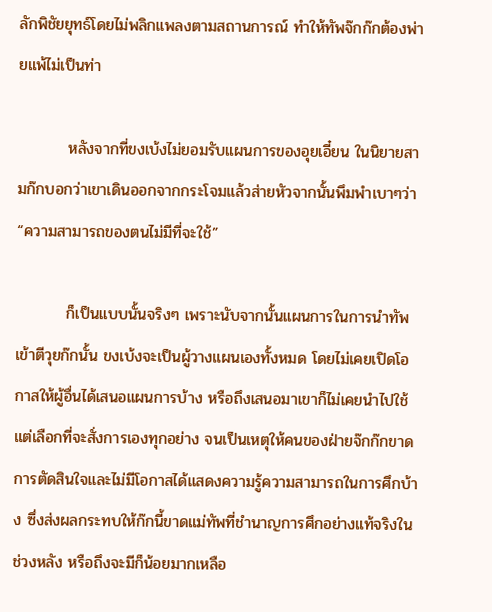ลักพิชัยยุทธ์โดยไม่พลิกแพลงตามสถานการณ์ ทำให้ทัพจ๊กก๊กต้องพ่ายแพ้ไม่เป็นท่า

         หลังจากที่ขงเบ้งไม่ยอมรับแผนการของอุยเอี๋ยน ในนิยายสามก๊กบอกว่าเขาเดินออกจากกระโจมแล้วส่ายหัวจากนั้นพึมพำเบาๆว่า “ความสามารถของตนไม่มีที่จะใช้”

         ก็เป็นแบบนั้นจริงๆ เพราะนับจากนั้นแผนการในการนำทัพเข้าตีวุยก๊กนั้น ขงเบ้งจะเป็นผู้วางแผนเองทั้งหมด โดยไม่เคยเปิดโอกาสให้ผู้อื่นได้เสนอแผนการบ้าง หรือถึงเสนอมาเขาก็ไม่เคยนำไปใช้ แต่เลือกที่จะสั่งการเองทุกอย่าง จนเป็นเหตุให้คนของฝ่ายจ๊กก๊กขาดการตัดสินใจและไม่มีโอกาสได้แสดงความรู้ความสามารถในการศึกบ้าง ซึ่งส่งผลกระทบให้ก๊กนี้ขาดแม่ทัพที่ชำนาญการศึกอย่างแท้จริงในช่วงหลัง หรือถึงจะมีก็น้อยมากเหลือ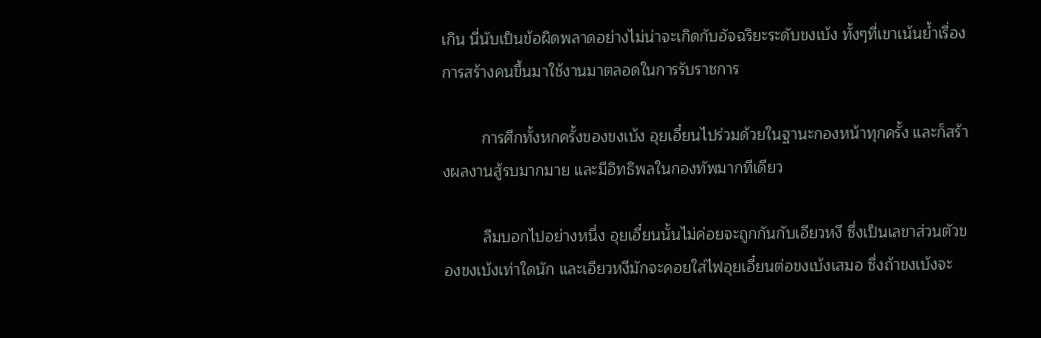เกิน นี่นับเป็นข้อผิดพลาดอย่างไม่น่าจะเกิดกับอัจฉริยะระดับขงเบ้ง ทั้งๆที่เขาเน้นย้ำเรื่องการสร้างคนขึ้นมาใช้งานมาตลอดในการรับราชการ

         การศึกทั้งหกครั้งของขงเบ้ง อุยเอี๋ยนไปร่วมด้วยในฐานะกองหน้าทุกครั้ง และก็สร้างผลงานสู้รบมากมาย และมีอิทธิพลในกองทัพมากทีเดียว

         ลืมบอกไปอย่างหนึ่ง อุยเอี๋ยนนั้นไม่ค่อยจะถูกกันกับเอียวหงี ซึ่งเป็นเลขาส่วนตัวของขงเบ้งเท่าใดนัก และเอียวหงีมักจะคอยใส่ไฟอุยเอี๋ยนต่อขงเบ้งเสมอ ซึ่งถ้าขงเบ้งจะ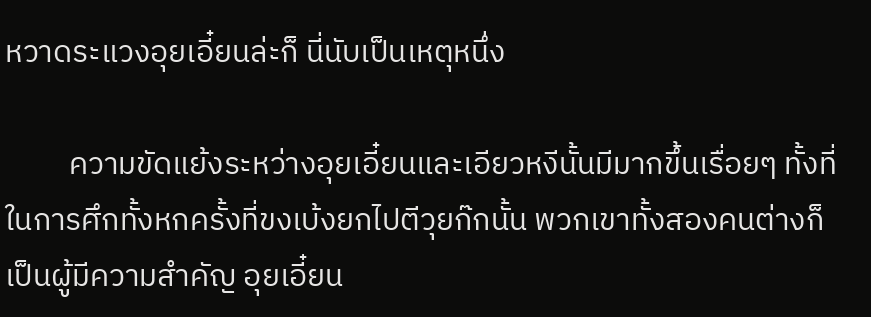หวาดระแวงอุยเอี๋ยนล่ะก็ นี่นับเป็นเหตุหนึ่ง

         ความขัดแย้งระหว่างอุยเอี๋ยนและเอียวหงีนั้นมีมากขึ้นเรื่อยๆ ทั้งที่ในการศึกทั้งหกครั้งที่ขงเบ้งยกไปตีวุยก๊กนั้น พวกเขาทั้งสองคนต่างก็เป็นผู้มีความสำคัญ อุยเอี๋ยน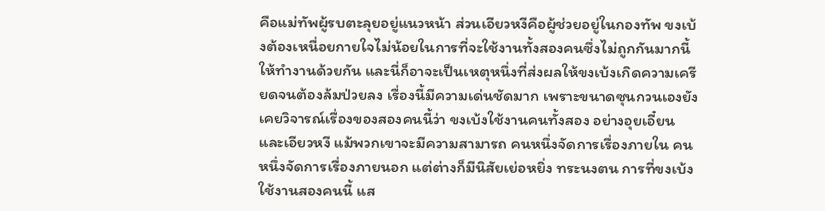คือแม่ทัพผู้รบตะลุยอยู่แนวหน้า ส่วนเอียวหงีคือผู้ช่วยอยู่ในกองทัพ ขงเบ้งต้องเหนื่อยกายใจไม่น้อยในการที่จะใช้งานทั้งสองคนซึ่งไม่ถูกกันมากนี้ให้ทำงานด้วยกัน และนี่ก็อาจะเป็นเหตุหนึ่งที่ส่งผลให้ขงเบ้งเกิดความเครียดจนต้องล้มป่วยลง เรื่องนี้มีความเด่นชัดมาก เพราะขนาดซุนกวนเองยังเคยวิจารณ์เรื่องของสองคนนี้ว่า ขงเบ้งใช้งานคนทั้งสอง อย่างอุยเอี๋ยนและเอียวหงี แม้พวกเขาจะมีความสามารถ คนหนึ่งจัดการเรื่องภายใน คนหนึ่งจัดการเรื่องภายนอก แต่ต่างก็มีนิสัยเย่อหยิ่ง ทระนงตน การที่ขงเบ้งใช้งานสองคนนี้ แส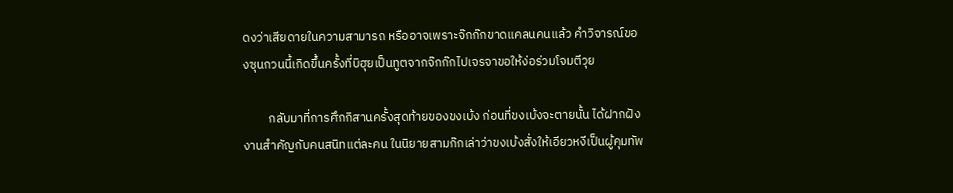ดงว่าเสียดายในความสามารถ หรืออาจเพราะจ๊กก๊กขาดแคลนคนแล้ว คำวิจารณ์ของซุนกวนนี้เกิดขึ้นครั้งที่บิฮุยเป็นทูตจากจ๊กก๊กไปเจรจาขอให้ง่อร่วมโจมตีวุย

         กลับมาที่การศึกกิสานครั้งสุดท้ายของขงเบ้ง ก่อนที่ขงเบ้งจะตายนั้น ได้ฝากฝังงานสำคัญกับคนสนิทแต่ละคน ในนิยายสามก๊กเล่าว่าขงเบ้งสั่งให้เอียวหงีเป็นผู้คุมทัพ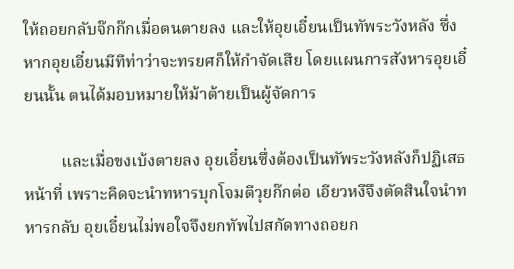ให้ถอยกลับจ๊กก๊กเมื่อตนตายลง และให้อุยเอี๋ยนเป็นทัพระวังหลัง ซึ่งหากอุยเอี๋ยนมีทีท่าว่าจะทรยศก็ให้กำจัดเสีย โดยแผนการสังหารอุยเอี๋ยนนั้น ตนได้มอบหมายให้ม้าต้ายเป็นผู้จัดการ

         และเมื่อขงเบ้งตายลง อุยเอี๋ยนซึ่งต้องเป็นทัพระวังหลังก็ปฏิเสธหน้าที่ เพราะคิดจะนำทหารบุกโจมตีวุยก๊กต่อ เอียวหงีจึงตัดสินใจนำทหารกลับ อุยเอี๋ยนไม่พอใจจึงยกทัพไปสกัดทางถอยก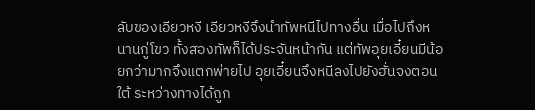ลับของเอียวหงี เอียวหงีจึงนำทัพหนีไปทางอื่น เมื่อไปถึงหนานกู่โขว ทั้งสองทัพก็ได้ประจันหน้ากัน แต่ทัพอุยเอี๋ยนมีน้อยกว่ามากจึงแตกพ่ายไป อุยเอี๋ยนจึงหนีลงไปยังฮั่นจงตอนใต้ ระหว่างทางได้ถูก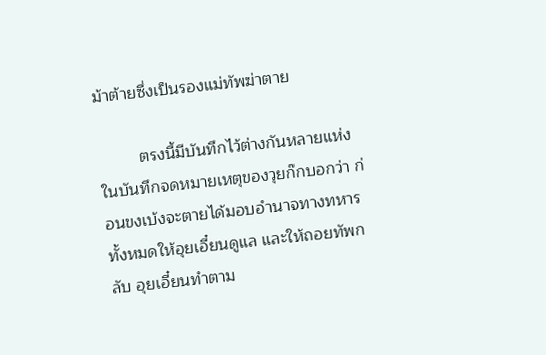ม้าต้ายซึ่งเป็นรองแม่ทัพฆ่าตาย

         ตรงนี้มีบันทึกไว้ต่างกันหลายแห่ง ในบันทึกจดหมายเหตุของวุยก๊กบอกว่า ก่อนขงเบ้งจะตายได้มอบอำนาจทางทหารทั้งหมดให้อุยเอี๋ยนดูแล และให้ถอยทัพกลับ อุยเอี๋ยนทำตาม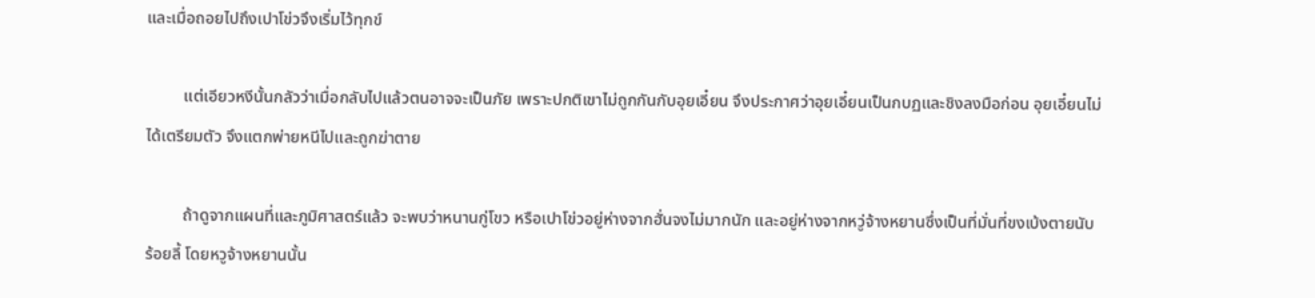และเมื่อถอยไปถึงเปาโข่วจึงเริ่มไว้ทุกข์

         แต่เอียวหงีนั้นกลัวว่าเมื่อกลับไปแล้วตนอาจจะเป็นภัย เพราะปกติเขาไม่ถูกกันกับอุยเอี๋ยน จึงประกาศว่าอุยเอี๋ยนเป็นกบฏและชิงลงมือก่อน อุยเอี๋ยนไม่ได้เตรียมตัว จึงแตกพ่ายหนีไปและถูกฆ่าตาย

         ถ้าดูจากแผนที่และภูมิศาสตร์แล้ว จะพบว่าหนานกู่โขว หรือเปาโข่วอยู่ห่างจากฮั่นจงไม่มากนัก และอยู่ห่างจากหวู่จ้างหยานซึ่งเป็นที่มั่นที่ขงเบ้งตายนับร้อยลี้ โดยหวูจ้างหยานนั้น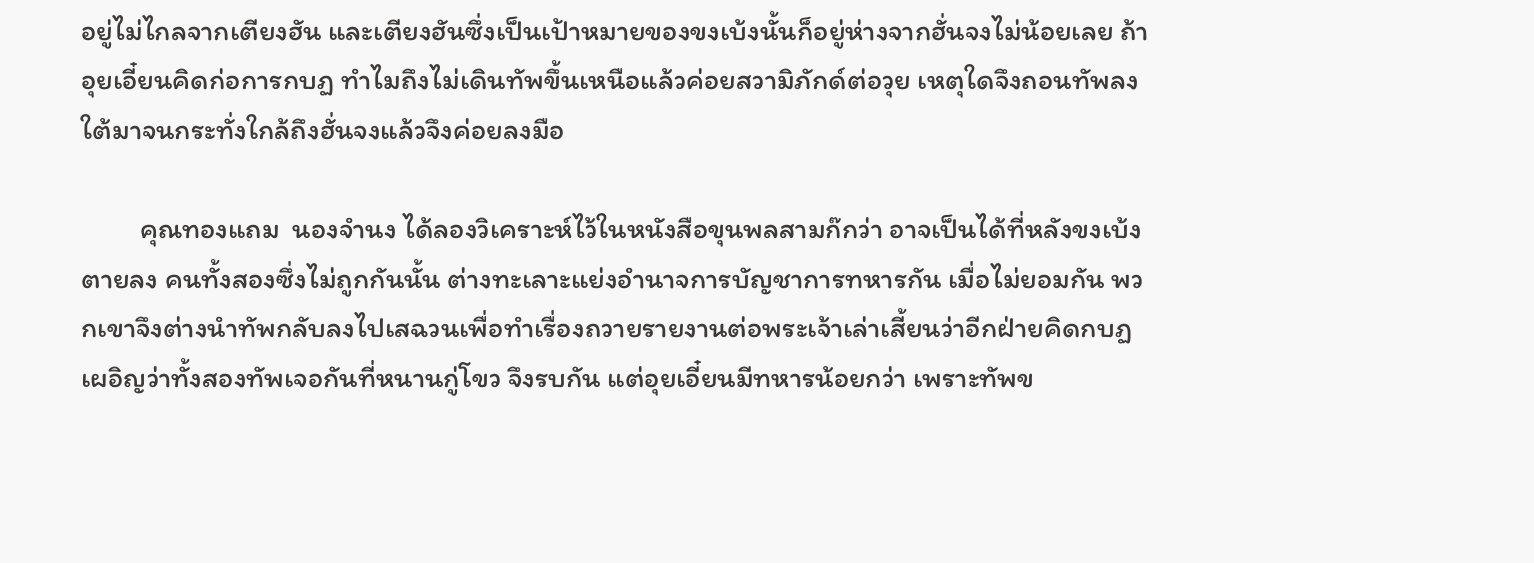อยู่ไม่ไกลจากเตียงฮัน และเตียงฮันซึ่งเป็นเป้าหมายของขงเบ้งนั้นก็อยู่ห่างจากฮั่นจงไม่น้อยเลย ถ้าอุยเอี๋ยนคิดก่อการกบฏ ทำไมถึงไม่เดินทัพขึ้นเหนือแล้วค่อยสวามิภักด์ต่อวุย เหตุใดจึงถอนทัพลงใต้มาจนกระทั่งใกล้ถึงฮั่นจงแล้วจึงค่อยลงมือ

         คุณทองแถม  นองจำนง ได้ลองวิเคราะห์ไว้ในหนังสือขุนพลสามก๊กว่า อาจเป็นได้ที่หลังขงเบ้งตายลง คนทั้งสองซึ่งไม่ถูกกันนั้น ต่างทะเลาะแย่งอำนาจการบัญชาการทหารกัน เมื่อไม่ยอมกัน พวกเขาจึงต่างนำทัพกลับลงไปเสฉวนเพื่อทำเรื่องถวายรายงานต่อพระเจ้าเล่าเสี้ยนว่าอีกฝ่ายคิดกบฏ เผอิญว่าทั้งสองทัพเจอกันที่หนานกู่โขว จึงรบกัน แต่อุยเอี๋ยนมีทหารน้อยกว่า เพราะทัพข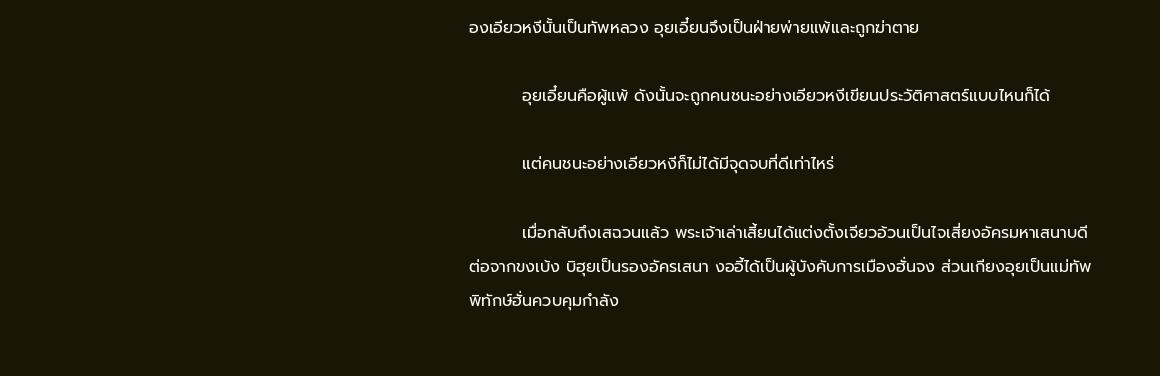องเอียวหงีนั้นเป็นทัพหลวง อุยเอี๋ยนจึงเป็นฝ่ายพ่ายแพ้และถูกฆ่าตาย

         อุยเอี๋ยนคือผู้แพ้ ดังนั้นจะถูกคนชนะอย่างเอียวหงีเขียนประวัติศาสตร์แบบไหนก็ได้

         แต่คนชนะอย่างเอียวหงีก็ไม่ได้มีจุดจบที่ดีเท่าไหร่

         เมื่อกลับถึงเสฉวนแล้ว พระเจ้าเล่าเสี้ยนได้แต่งตั้งเจียวอ้วนเป็นไจเสี่ยงอัครมหาเสนาบดีต่อจากขงเบ้ง บิฮุยเป็นรองอัครเสนา งออี้ได้เป็นผู้บังคับการเมืองฮั่นจง ส่วนเกียงอุยเป็นแม่ทัพพิทักษ์ฮั่นควบคุมกำลัง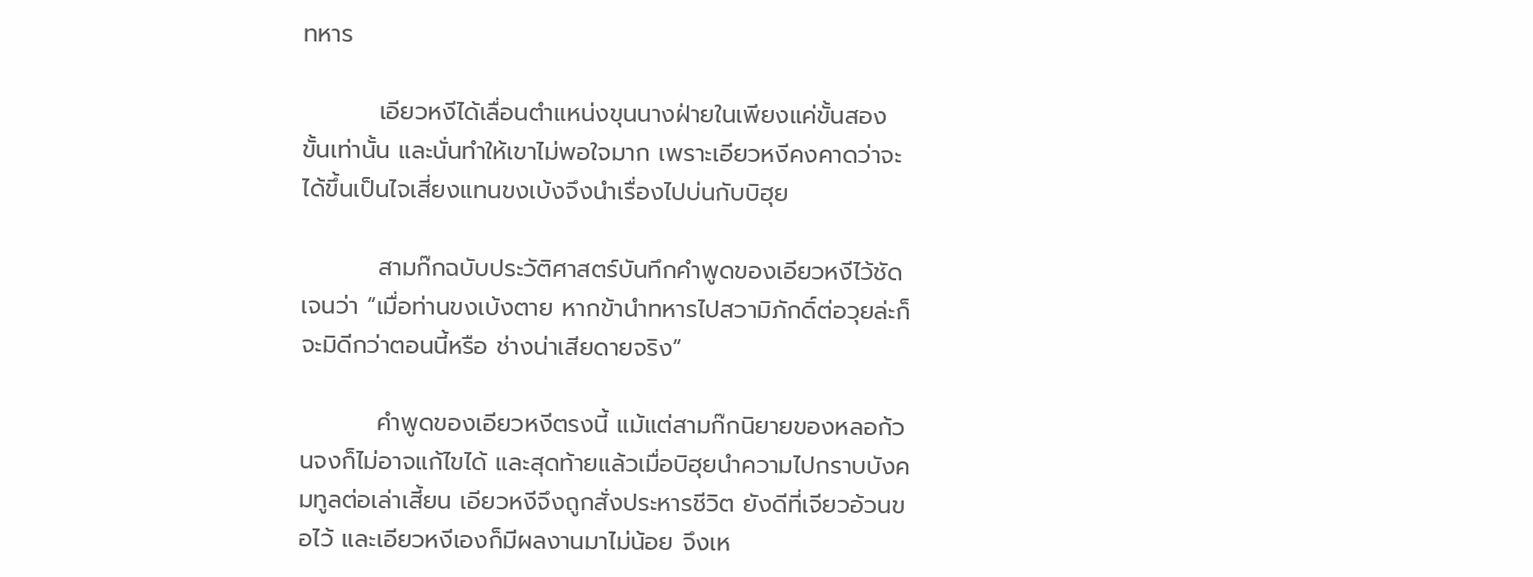ทหาร

         เอียวหงีได้เลื่อนตำแหน่งขุนนางฝ่ายในเพียงแค่ขั้นสองขั้นเท่านั้น และนั่นทำให้เขาไม่พอใจมาก เพราะเอียวหงีคงคาดว่าจะได้ขึ้นเป็นไจเสี่ยงแทนขงเบ้งจึงนำเรื่องไปบ่นกับบิฮุย

         สามก๊กฉบับประวัติศาสตร์บันทึกคำพูดของเอียวหงีไว้ชัดเจนว่า “เมื่อท่านขงเบ้งตาย หากข้านำทหารไปสวามิภักดิ์ต่อวุยล่ะก็จะมิดีกว่าตอนนี้หรือ ช่างน่าเสียดายจริง”

         คำพูดของเอียวหงีตรงนี้ แม้แต่สามก๊กนิยายของหลอก้วนจงก็ไม่อาจแก้ไขได้ และสุดท้ายแล้วเมื่อบิฮุยนำความไปกราบบังคมทูลต่อเล่าเสี้ยน เอียวหงีจึงถูกสั่งประหารชีวิต ยังดีที่เจียวอ้วนขอไว้ และเอียวหงีเองก็มีผลงานมาไม่น้อย จึงเห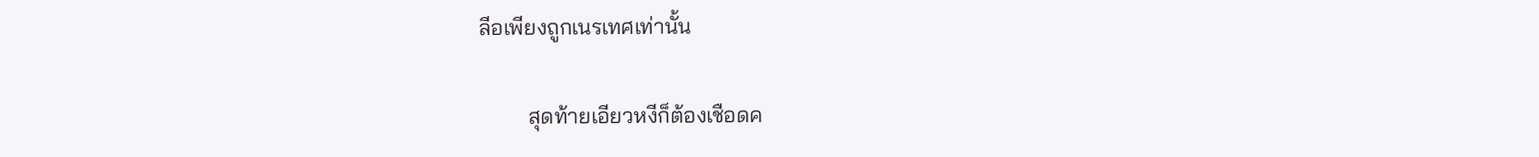ลีอเพียงถูกเนรเทศเท่านั้น

         สุดท้ายเอียวหงีก็ต้องเชือดค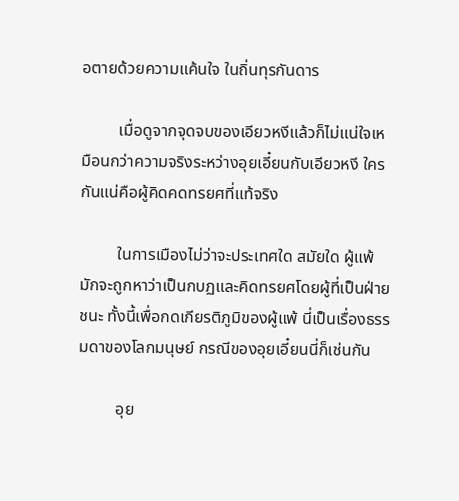อตายด้วยความแค้นใจ ในถิ่นทุรกันดาร

         เมื่อดูจากจุดจบของเอียวหงีแล้วก็ไม่แน่ใจเหมือนกว่าความจริงระหว่างอุยเอี๋ยนกับเอียวหงี ใครกันแน่คือผู้คิดคดทรยศที่แท้จริง

         ในการเมืองไม่ว่าจะประเทศใด สมัยใด ผู้แพ้มักจะถูกหาว่าเป็นกบฏและคิดทรยศโดยผู้ที่เป็นฝ่ายชนะ ทั้งนี้เพื่อกดเกียรติภูมิของผู้แพ้ นี่เป็นเรื่องธรรมดาของโลกมนุษย์ กรณีของอุยเอี๋ยนนี่ก็เช่นกัน

         อุย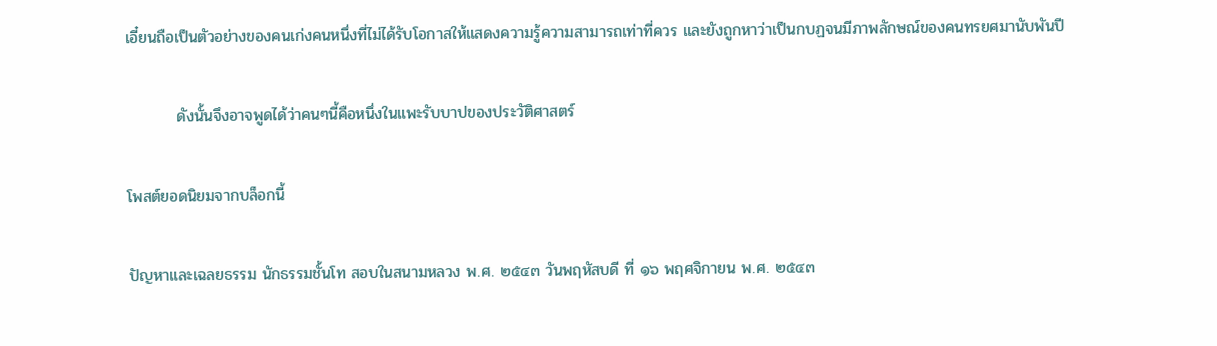เอี๋ยนถือเป็นตัวอย่างของคนเก่งคนหนึ่งที่ไม่ได้รับโอกาสให้แสดงความรู้ความสามารถเท่าที่ควร และยังถูกหาว่าเป็นกบฏจนมีภาพลักษณ์ของคนทรยศมานับพันปี

         ดังนั้นจึงอาจพูดได้ว่าคนๆนี้คือหนึ่งในแพะรับบาปของประวัติศาสตร์

โพสต์ยอดนิยมจากบล็อกนี้

ปัญหาและเฉลยธรรม นักธรรมชั้นโท สอบในสนามหลวง พ.ศ. ๒๕๔๓ วันพฤหัสบดี ที่ ๑๖ พฤศจิกายน พ.ศ. ๒๕๔๓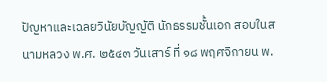ปัญหาและเฉลยวินัยบัญญัติ นักธรรมชั้นเอก สอบในสนามหลวง พ.ศ. ๒๕๔๓ วันเสาร์ ที่ ๑๘ พฤศจิกายน พ.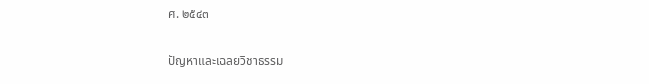ศ. ๒๕๔๓

ปัญหาและเฉลยวิชาธรรม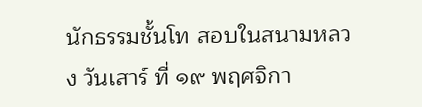นักธรรมชั้นโท สอบในสนามหลวง วันเสาร์ ที่ ๑๙ พฤศจิกา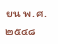ยน พ.ศ. ๒๕๔๘